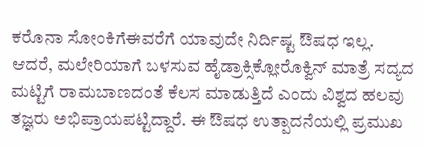ಕರೊನಾ ಸೋಂಕಿಗೆಈವರೆಗೆ ಯಾವುದೇ ನಿರ್ದಿಷ್ಟ ಔಷಧ ಇಲ್ಲ. ಆದರೆ, ಮಲೇರಿಯಾಗೆ ಬಳಸುವ ಹೈಡ್ರಾಕ್ಸಿಕ್ಲೋರೊಕ್ವಿನ್ ಮಾತ್ರೆ ಸದ್ಯದ ಮಟ್ಟಿಗೆ ರಾಮಬಾಣದಂತೆ ಕೆಲಸ ಮಾಡುತ್ತಿದೆ ಎಂದು ವಿಶ್ವದ ಹಲವು ತಜ್ಞರು ಅಭಿಪ್ರಾಯಪಟ್ಟಿದ್ದಾರೆ. ಈ ಔಷಧ ಉತ್ಪಾದನೆಯಲ್ಲಿ ಪ್ರಮುಖ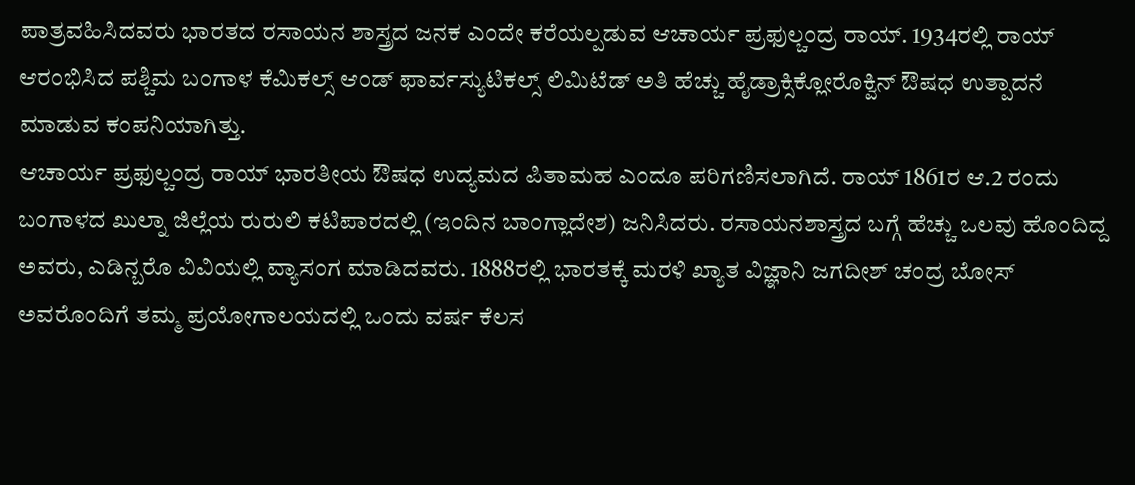ಪಾತ್ರವಹಿಸಿದವರು ಭಾರತದ ರಸಾಯನ ಶಾಸ್ತ್ರದ ಜನಕ ಎಂದೇ ಕರೆಯಲ್ಪಡುವ ಆಚಾರ್ಯ ಪ್ರಫುಲ್ಚಂದ್ರ ರಾಯ್. 1934ರಲ್ಲಿ ರಾಯ್ ಆರಂಭಿಸಿದ ಪಶ್ಚಿಮ ಬಂಗಾಳ ಕೆಮಿಕಲ್ಸ್ ಆಂಡ್ ಫಾರ್ವಸ್ಯುಟಿಕಲ್ಸ್ ಲಿಮಿಟೆಡ್ ಅತಿ ಹೆಚ್ಚು ಹೈಡ್ರಾಕ್ಸಿಕ್ಲೋರೊಕ್ವಿನ್ ಔಷಧ ಉತ್ಪಾದನೆ ಮಾಡುವ ಕಂಪನಿಯಾಗಿತ್ತು.
ಆಚಾರ್ಯ ಪ್ರಫುಲ್ಚಂದ್ರ ರಾಯ್ ಭಾರತೀಯ ಔಷಧ ಉದ್ಯಮದ ಪಿತಾಮಹ ಎಂದೂ ಪರಿಗಣಿಸಲಾಗಿದೆ. ರಾಯ್ 1861ರ ಆ.2 ರಂದು ಬಂಗಾಳದ ಖುಲ್ನಾ ಜಿಲ್ಲೆಯ ರುರುಲಿ ಕಟಿಪಾರದಲ್ಲಿ (ಇಂದಿನ ಬಾಂಗ್ಲಾದೇಶ) ಜನಿಸಿದರು. ರಸಾಯನಶಾಸ್ತ್ರದ ಬಗ್ಗೆ ಹೆಚ್ಚು ಒಲವು ಹೊಂದಿದ್ದ ಅವರು, ಎಡಿನ್ಬರೊ ವಿವಿಯಲ್ಲಿ ವ್ಯಾಸಂಗ ಮಾಡಿದವರು. 1888ರಲ್ಲಿ ಭಾರತಕ್ಕೆ ಮರಳಿ ಖ್ಯಾತ ವಿಜ್ಞಾನಿ ಜಗದೀಶ್ ಚಂದ್ರ ಬೋಸ್ ಅವರೊಂದಿಗೆ ತಮ್ಮ ಪ್ರಯೋಗಾಲಯದಲ್ಲಿ ಒಂದು ವರ್ಷ ಕೆಲಸ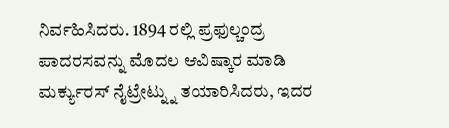ನಿರ್ವಹಿಸಿದರು. 1894 ರಲ್ಲಿ ಪ್ರಫುಲ್ಚಂದ್ರ ಪಾದರಸವನ್ನು ಮೊದಲ ಆವಿಷ್ಕಾರ ಮಾಡಿ ಮರ್ಕ್ಯುರಸ್ ನೈಟ್ರೇಟ್ನ್ನು ತಯಾರಿಸಿದರು, ಇದರ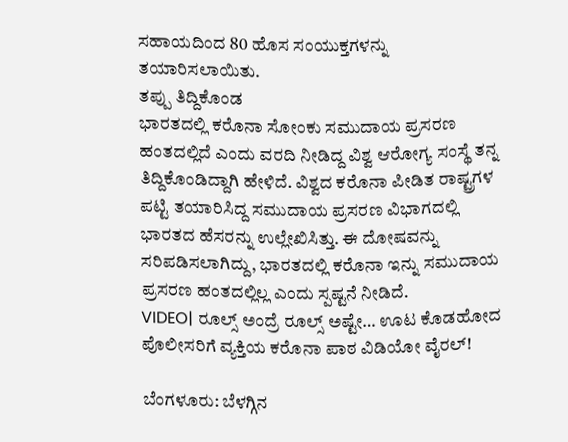ಸಹಾಯದಿಂದ 80 ಹೊಸ ಸಂಯುಕ್ತಗಳನ್ನು ತಯಾರಿಸಲಾಯಿತು.
ತಪ್ಪು ತಿದ್ದಿಕೊಂಡ
ಭಾರತದಲ್ಲಿ ಕರೊನಾ ಸೋಂಕು ಸಮುದಾಯ ಪ್ರಸರಣ ಹಂತದಲ್ಲಿದೆ ಎಂದು ವರದಿ ನೀಡಿದ್ದ ವಿಶ್ವ ಆರೋಗ್ಯ ಸಂಸ್ಥೆ ತನ್ನ ತಿದ್ದಿಕೊಂಡಿದ್ದಾಗಿ ಹೇಳಿದೆ. ವಿಶ್ವದ ಕರೊನಾ ಪೀಡಿತ ರಾಷ್ಟ್ರಗಳ ಪಟ್ಟಿ ತಯಾರಿಸಿದ್ದ ಸಮುದಾಯ ಪ್ರಸರಣ ವಿಭಾಗದಲ್ಲಿ ಭಾರತದ ಹೆಸರನ್ನು ಉಲ್ಲೇಖಿಸಿತ್ತು. ಈ ದೋಷವನ್ನು ಸರಿಪಡಿಸಲಾಗಿದ್ದು, ಭಾರತದಲ್ಲಿ ಕರೊನಾ ಇನ್ನು ಸಮುದಾಯ ಪ್ರಸರಣ ಹಂತದಲ್ಲಿಲ್ಲ ಎಂದು ಸ್ಪಷ್ಟನೆ ನೀಡಿದೆ.
VIDEO| ರೂಲ್ಸ್‌ ಅಂದ್ರೆ ರೂಲ್ಸ್‌ ಅಷ್ಟೇ… ಊಟ ಕೊಡಹೋದ ಪೊಲೀಸರಿಗೆ ವ್ಯಕ್ತಿಯ ಕರೊನಾ ಪಾಠ ವಿಡಿಯೋ ವೈರಲ್!

ಬೆಂಗಳೂರು: ಬೆಳಗ್ಗಿನ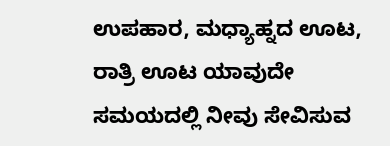ಉಪಹಾರ, ಮಧ್ಯಾಹ್ನದ ಊಟ, ರಾತ್ರಿ ಊಟ ಯಾವುದೇ ಸಮಯದಲ್ಲಿ ನೀವು ಸೇವಿಸುವ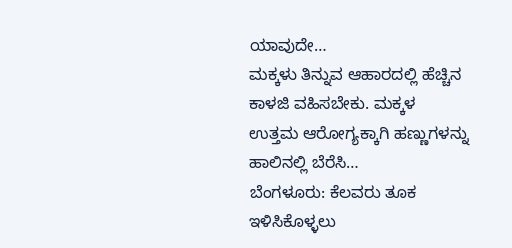ಯಾವುದೇ…
ಮಕ್ಕಳು ತಿನ್ನುವ ಆಹಾರದಲ್ಲಿ ಹೆಚ್ಚಿನ ಕಾಳಜಿ ವಹಿಸಬೇಕು. ಮಕ್ಕಳ ಉತ್ತಮ ಆರೋಗ್ಯಕ್ಕಾಗಿ ಹಣ್ಣುಗಳನ್ನು ಹಾಲಿನಲ್ಲಿ ಬೆರೆಸಿ…
ಬೆಂಗಳೂರು: ಕೆಲವರು ತೂಕ ಇಳಿಸಿಕೊಳ್ಳಲು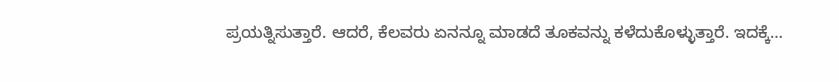ಪ್ರಯತ್ನಿಸುತ್ತಾರೆ. ಆದರೆ, ಕೆಲವರು ಏನನ್ನೂ ಮಾಡದೆ ತೂಕವನ್ನು ಕಳೆದುಕೊಳ್ಳುತ್ತಾರೆ. ಇದಕ್ಕೆ…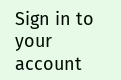Sign in to your account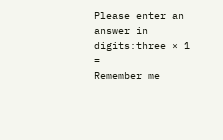Please enter an answer in digits:three × 1 =
Remember me